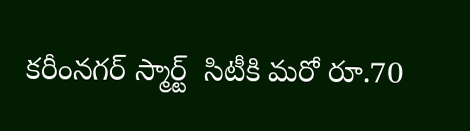కరీంనగర్‌‌ స్మార్ట్  సిటీకి మరో రూ.70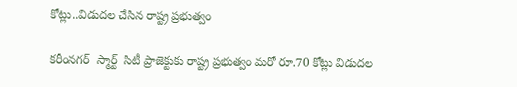కోట్లు..విడుదల చేసిన రాష్ట్ర ప్రభుత్వం

కరీంనగర్  స్మార్ట్  సిటీ ప్రాజెక్టుకు రాష్ట్ర ప్రభుత్వం మరో రూ.70 కోట్లు విడుదల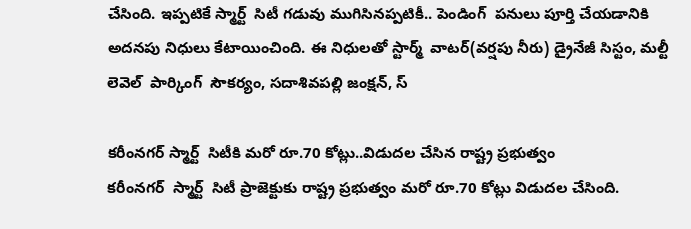చేసింది. ఇప్పటికే స్మార్ట్  సిటీ గడువు ముగిసినప్పటికీ.. పెండింగ్  పనులు పూర్తి చేయడానికి అదనపు నిధులు కేటాయించింది. ఈ నిధులతో స్టార్మ్  వాటర్(వర్షపు నీరు) డ్రైనేజీ సిస్టం, మల్టీ లెవెల్  పార్కింగ్  సౌకర్యం, సదాశివపల్లి జంక్షన్, స్

కరీంనగర్‌‌ స్మార్ట్  సిటీకి మరో రూ.70 కోట్లు..విడుదల చేసిన రాష్ట్ర ప్రభుత్వం
కరీంనగర్  స్మార్ట్  సిటీ ప్రాజెక్టుకు రాష్ట్ర ప్రభుత్వం మరో రూ.70 కోట్లు విడుదల చేసింది.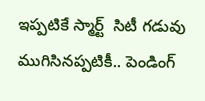ఇప్పటికే స్మార్ట్  సిటీ గడువు ముగిసినప్పటికీ.. పెండింగ్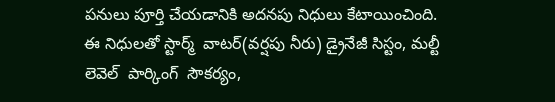పనులు పూర్తి చేయడానికి అదనపు నిధులు కేటాయించింది. ఈ నిధులతో స్టార్మ్  వాటర్(వర్షపు నీరు) డ్రైనేజీ సిస్టం, మల్టీ లెవెల్  పార్కింగ్  సౌకర్యం,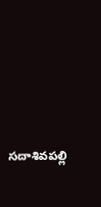సదాశివపల్లి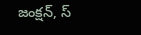జంక్షన్, స్